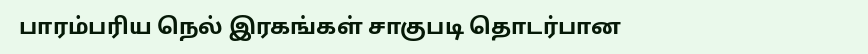பாரம்பரிய நெல் இரகங்கள் சாகுபடி தொடர்பான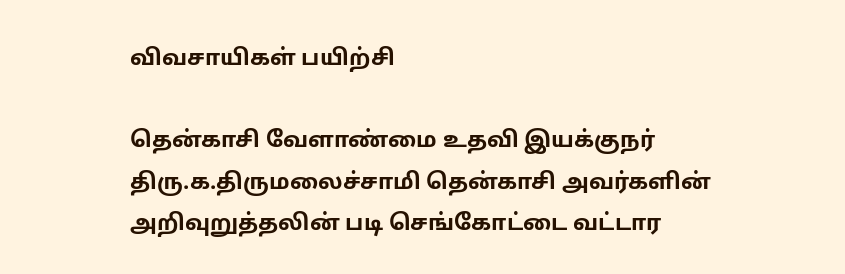விவசாயிகள் பயிற்சி

தென்காசி வேளாண்மை உதவி இயக்குநர் திரு.க.திருமலைச்சாமி தென்காசி அவர்களின் அறிவுறுத்தலின் படி செங்கோட்டை வட்டார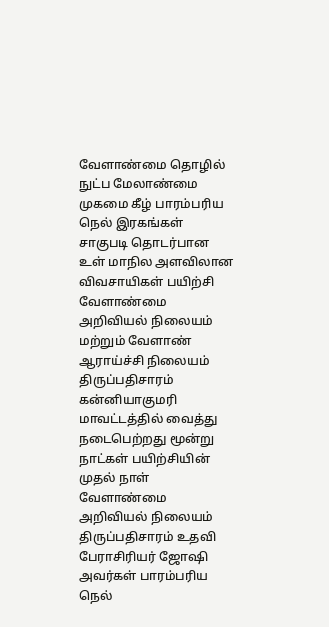வேளாண்மை தொழில் நுட்ப மேலாண்மை முகமை கீழ் பாரம்பரிய நெல் இரகங்கள் சாகுபடி தொடர்பான உள் மாநில அளவிலான விவசாயிகள் பயிற்சி வேளாண்மை அறிவியல் நிலையம் மற்றும் வேளாண் ஆராய்ச்சி நிலையம் திருப்பதிசாரம் கன்னியாகுமரி மாவட்டத்தில் வைத்து நடைபெற்றது மூன்று நாட்கள் பயிற்சியின் முதல் நாள் வேளாண்மை அறிவியல் நிலையம் திருப்பதிசாரம் உதவி பேராசிரியர் ஜோஷி அவர்கள் பாரம்பரிய நெல்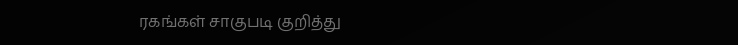ரகங்கள் சாகுபடி குறித்து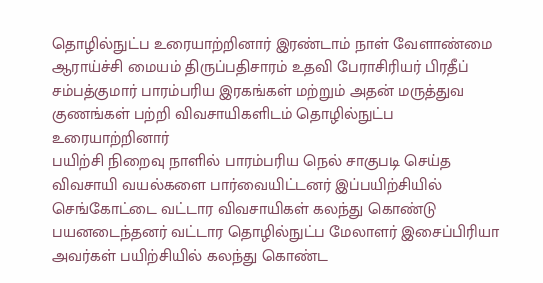தொழில்நுட்ப உரையாற்றினார் இரண்டாம் நாள் வேளாண்மை ஆராய்ச்சி மையம் திருப்பதிசாரம் உதவி பேராசிரியர் பிரதீப் சம்பத்குமார் பாரம்பரிய இரகங்கள் மற்றும் அதன் மருத்துவ குணங்கள் பற்றி விவசாயிகளிடம் தொழில்நுட்ப உரையாற்றினார்
பயிற்சி நிறைவு நாளில் பாரம்பரிய நெல் சாகுபடி செய்த விவசாயி வயல்களை பார்வையிட்டனர் இப்பயிற்சியில் செங்கோட்டை வட்டார விவசாயிகள் கலந்து கொண்டு பயனடைந்தனர் வட்டார தொழில்நுட்ப மேலாளர் இசைப்பிரியா அவர்கள் பயிற்சியில் கலந்து கொண்ட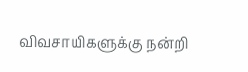விவசாயிகளுக்கு நன்றி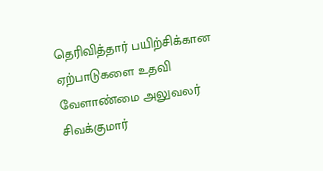தெரிவித்தார் பயிற்சிக்கான ஏற்பாடுகளை உதவி வேளாண்மை அலுவலர் சிவக்குமார்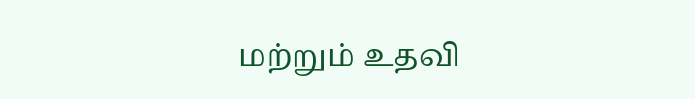மற்றும் உதவி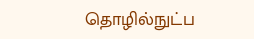தொழில்நுட்ப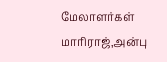மேலாளர்கள் மாரிராஜ்,அன்பு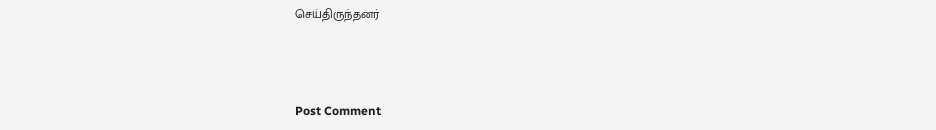செய்திருந்தனர்



Post Comment